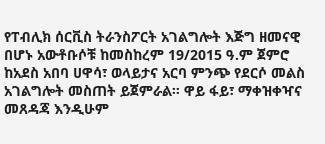የፐብሊክ ሰርቪስ ትራንስፖርት አገልግሎት እጅግ ዘመናዊ በሆኑ አውቶቡሶቹ ከመስከረም 19/2015 ዓ.ም ጀምሮ ከአደስ አበባ ሀዋሳ፣ ወላይታና አርባ ምንጭ የደርሶ መልስ አገልግሎት መስጠት ይጀምራል። ዋይ ፋይ፣ ማቀዝቀዣና መጸዳጃ እንዲሁም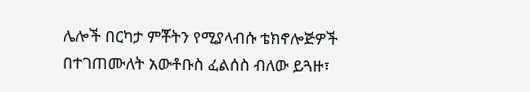ሌሎች በርካታ ምቾትን የሚያላብሱ ቴክኖሎጅዎች በተገጠሙለት አውቶቡስ ፈልሰስ ብለው ይጓዙ፣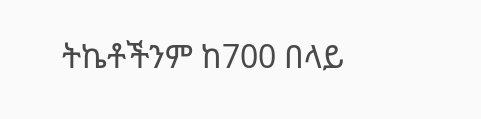ትኬቶችንም ከ700 በላይ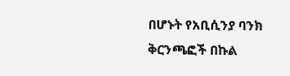በሆኑት የአቢሲንያ ባንክ ቅርንጫፎች በኩል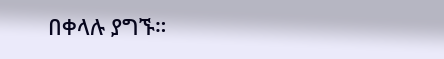በቀላሉ ያግኙ።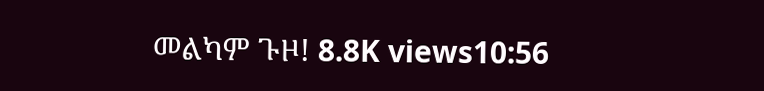መልካም ጉዞ! 8.8K views10:56